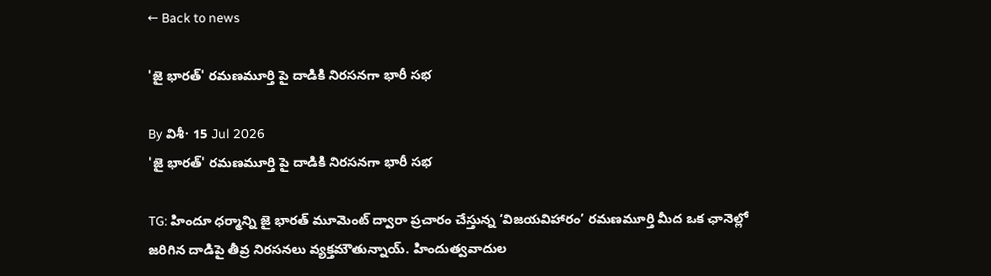← Back to news

'జై భారత్' రమణమూర్తి పై దాడికి నిరసనగా భారీ సభ

By విశీ· 15 Jul 2026
'జై భారత్' రమణమూర్తి పై దాడికి నిరసనగా భారీ సభ

TG: హిందూ ధర్మాన్ని జై భారత్ మూమెంట్ ద్వారా ప్రచారం చేస్తున్న ‘విజయవిహారం’ రమణమూర్తి మీద ఒక ఛానెల్లో జరిగిన దాడిపై తీవ్ర నిరసనలు వ్యక్తమౌతున్నాయ్. హిందుత్వవాదుల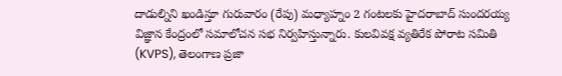దాడుల్నిని ఖండిస్తూ గురువారం (రేపు) మధ్యాహ్నం 2 గంటలకు హైదరాబాద్ సుందరయ్య విజ్ఞాన కేంద్రంలో సమాలోచన సభ నిర్వహిస్తున్నారు. కులవివక్ష వ్యతిరేక పోరాట సమితి (KVPS), తెలంగాణ ప్రజా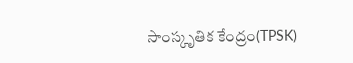సాంస్కృతిక కేంద్రం(TPSK)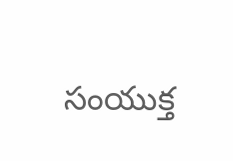సంయుక్త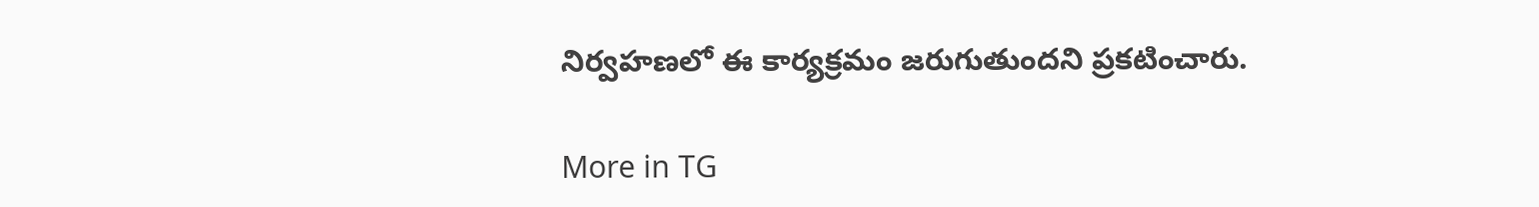నిర్వహణలో ఈ కార్యక్రమం జరుగుతుందని ప్రకటించారు.

More in TG